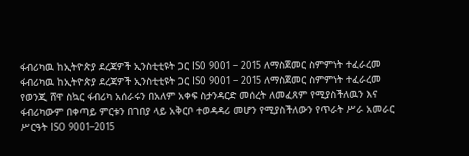ፋብሪካዉ ከኢትዮጵያ ደረጃዎች ኢንስቲቲዩት ጋር IS0 9001 – 2015 ለማስጀመር ስምምነት ተፈራረመ
ፋብሪካዉ ከኢትዮጵያ ደረጃዎች ኢንስቲቲዩት ጋር IS0 9001 – 2015 ለማስጀመር ስምምነት ተፈራረመ የወንጂ ሸዋ ስኳር ፋብሪካ አሰራሩን በአለም አቀፍ ስታንዳርድ መሰረት ለመፈጸም የሚያስችለዉን እና ፋብሪካውም በቀጣይ ምርቱን በገበያ ላይ አቅርቦ ተወዳዳሪ መሆን የሚያስችለውን የጥራት ሥራ አመራር ሥርዓት ISO 9001–2015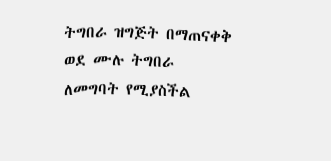ትግበራ ዝግጅት በማጠናቀቅ ወደ ሙሉ ትግበራ ለመግባት የሚያስችል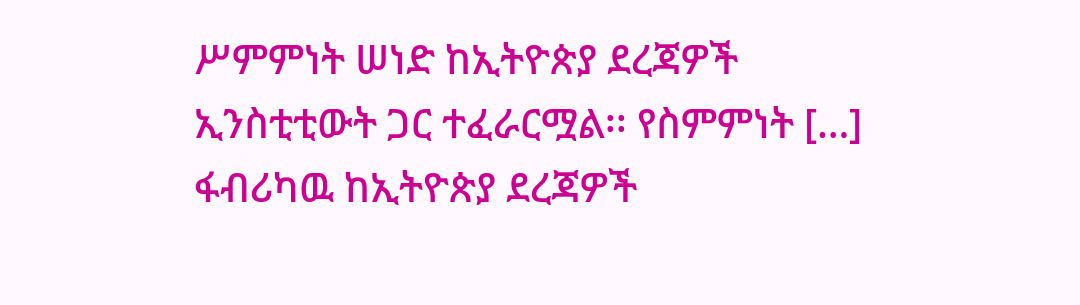ሥምምነት ሠነድ ከኢትዮጵያ ደረጃዎች ኢንስቲቲውት ጋር ተፈራርሟል፡፡ የስምምነት […]
ፋብሪካዉ ከኢትዮጵያ ደረጃዎች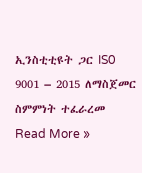ኢንስቲቲዩት ጋር IS0 9001 – 2015 ለማስጀመር ስምምነት ተፈራረመ Read More »